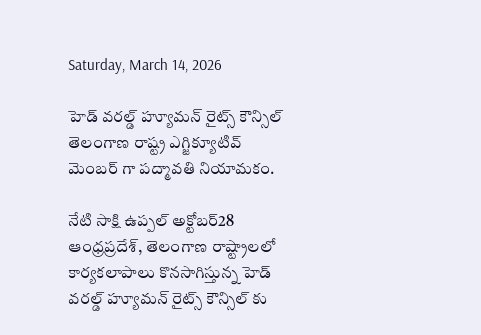Saturday, March 14, 2026

హెడ్ వరల్డ్ హ్యూమన్ రైట్స్ కౌన్సిల్ తెలంగాణ రాష్ట్ర ఎగ్జిక్యూటివ్ మెంబర్ గా పద్మావతి నియామకం.

నేటి సాక్షి ఉప్పల్ అక్టోబర్28 ఆంధ్రప్రదేశ్, తెలంగాణ రాష్ట్రాలలో కార్యకలాపాలు కొనసాగిస్తున్న హెడ్ వరల్డ్ హ్యూమన్ రైట్స్ కౌన్సిల్ కు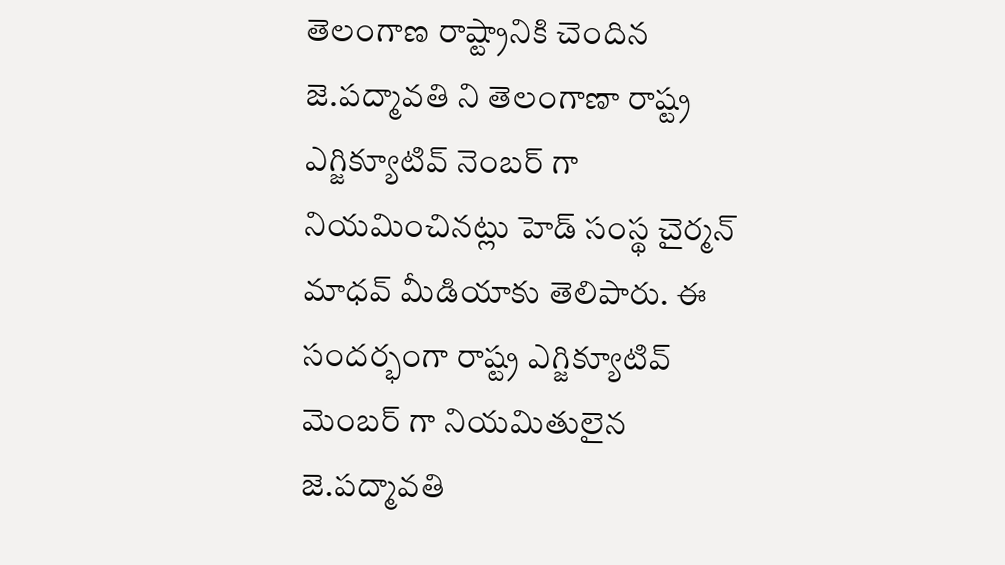తెలంగాణ రాష్ట్రానికి చెందిన జె.పద్మావతి ని తెలంగాణా రాష్ట్ర ఎగ్జిక్యూటివ్ నెంబర్ గా నియమించినట్లు హెడ్ సంస్థ చైర్మన్ మాధవ్ మీడియాకు తెలిపారు. ఈ సందర్భంగా రాష్ట్ర ఎగ్జిక్యూటివ్ మెంబర్ గా నియమితులైన జె.పద్మావతి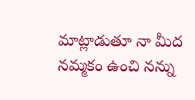మాట్లాడుతూ నా మీద నమ్మకం ఉంచి నన్ను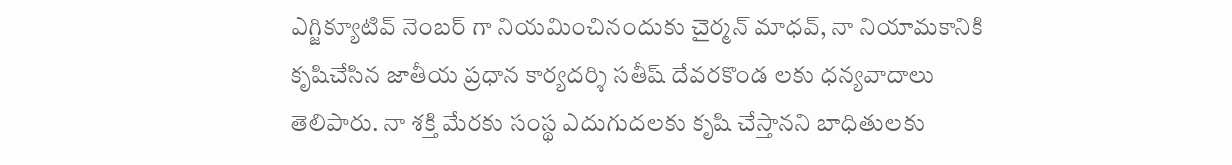ఎగ్జిక్యూటివ్ నెంబర్ గా నియమించినందుకు చైర్మన్ మాధవ్, నా నియామకానికి కృషిచేసిన జాతీయ ప్రధాన కార్యదర్శి సతీష్ దేవరకొండ లకు ధన్యవాదాలు తెలిపారు. నా శక్తి మేరకు సంస్థ ఎదుగుదలకు కృషి చేస్తానని బాధితులకు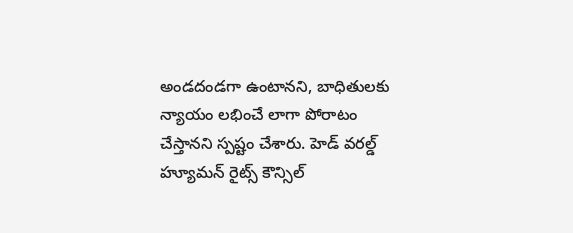అండదండగా ఉంటానని, బాధితులకు న్యాయం లభించే లాగా పోరాటం చేస్తానని స్పష్టం చేశారు. హెడ్ వరల్డ్ హ్యూమన్ రైట్స్ కౌన్సిల్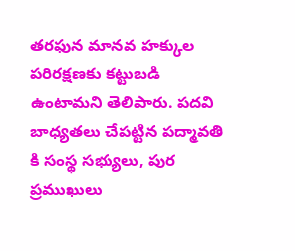తరఫున మానవ హక్కుల పరిరక్షణకు కట్టుబడి ఉంటామని తెలిపారు. పదవి బాధ్యతలు చేపట్టిన పద్మావతి కి సంస్థ సభ్యులు, పుర ప్రముఖులు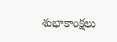శుభాకాంక్షలు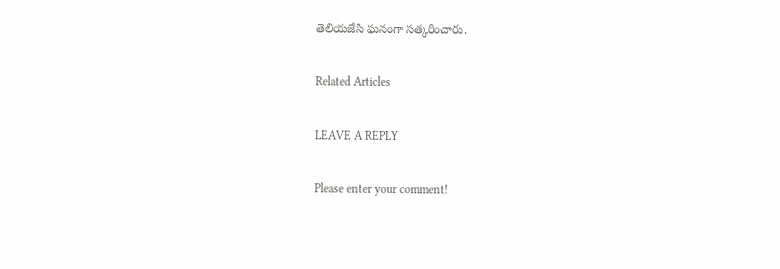తెలియజేసి ఘనంగా సత్కరించారు.

Related Articles

LEAVE A REPLY

Please enter your comment!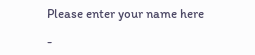Please enter your name here

-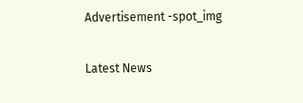Advertisement -spot_img

Latest News